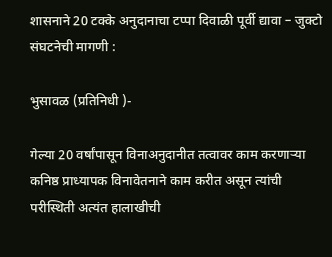शासनाने 20 टक्के अनुदानाचा टप्पा दिवाळी पूर्वी द्यावा – जुक्टो संघटनेची मागणी :

भुसावळ (प्रतिनिधी )-

गेल्या 20 वर्षांपासून विनाअनुदानीत तत्वावर काम करणार्‍या कनिष्ठ प्राध्यापक विनावेतनाने काम करीत असून त्यांची परीस्थिती अत्यंत हालाखीची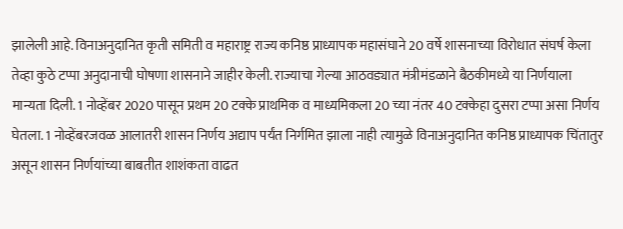झालेली आहे. विनाअनुदानित कृती समिती व महाराष्ट्र राज्य कनिष्ठ प्राध्यापक महासंघाने 20 वर्षे शासनाच्या विरोधात संघर्ष केला तेव्हा कुठे टप्पा अनुदानाची घोषणा शासनाने जाहीर केली. राज्याचा गेल्या आठवड्यात मंत्रीमंडळाने बैठकीमध्ये या निर्णयाला मान्यता दिली. 1 नोव्हेंबर 2020 पासून प्रथम 20 टक्के प्राथमिक व माध्यमिकला 20 च्या नंतर 40 टक्केहा दुसरा टप्पा असा निर्णय घेतला. 1 नोव्हेंबरजवळ आलातरी शासन निर्णय अद्याप पर्यंत निर्गमित झाला नाही त्यामुळे विनाअनुदानित कनिष्ठ प्राध्यापक चिंतातुर असून शासन निर्णयांच्या बाबतीत शाशंकता वाढत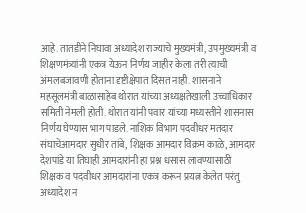आहे. तातडीने निघावा अध्यादेश राज्याचे मुख्यमंत्री, उपमुख्यमंत्री व शिक्षणमंत्र्यांनी एकत्र येऊन निर्णय जाहीर केला तरी त्याची अंमलबजावणी होताना दृष्टीक्षेपात दिसत नाही. शासनाने महसूलमंत्री बाळासाहेब थोरात यांच्या अध्यक्षतेखाली उच्चाधिकार समिती नेमली होती. थोरात यांनी पवार यांच्या मध्यस्तीने शासनास निर्णय घेण्यास भाग पाडले. नाशिक विभाग पदवीधर मतदार संघाचेआमदार सुधीर तांबे, शिक्षक आमदार विक्रम काळे, आमदार देशपांडे या तिघाही आमदारांनी हा प्रश्न धसास लावण्यासाठी शिक्षक व पदवीधर आमदारांना एकत्र करून प्रयत्न केलेत परंतु अध्यादेश न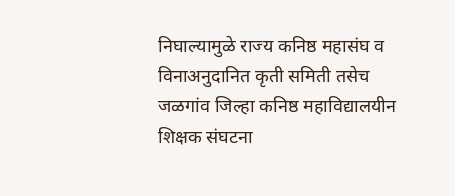निघाल्यामुळे राज्य कनिष्ठ महासंघ व विनाअनुदानित कृती समिती तसेच जळगांव जिल्हा कनिष्ठ महाविद्यालयीन शिक्षक संघटना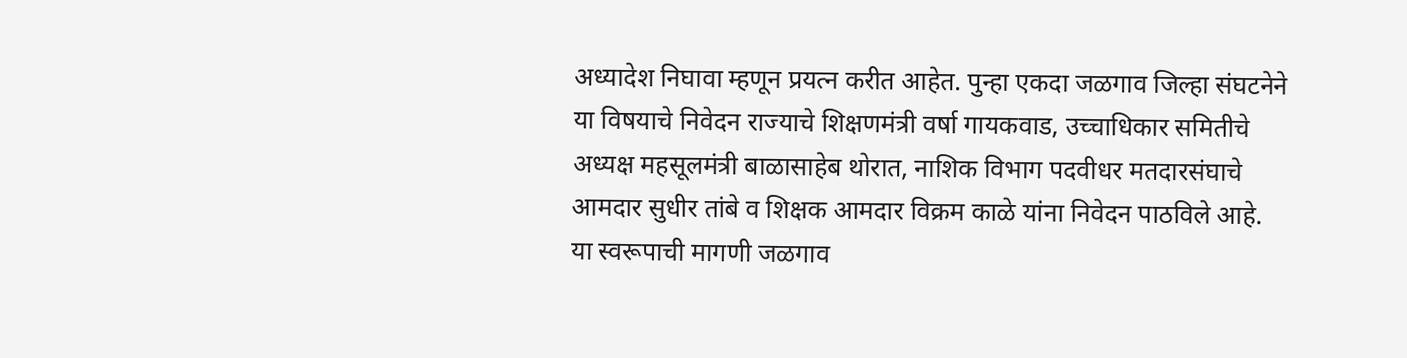अध्यादेश निघावा म्हणून प्रयत्न करीत आहेत. पुन्हा एकदा जळगाव जिल्हा संघटनेने या विषयाचे निवेदन राज्याचे शिक्षणमंत्री वर्षा गायकवाड, उच्चाधिकार समितीचे अध्यक्ष महसूलमंत्री बाळासाहेब थोरात, नाशिक विभाग पदवीधर मतदारसंघाचे आमदार सुधीर तांबे व शिक्षक आमदार विक्रम काळे यांना निवेदन पाठविले आहे. या स्वरूपाची मागणी जळगाव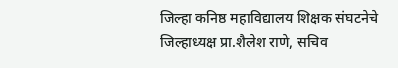जिल्हा कनिष्ठ महाविद्यालय शिक्षक संघटनेचे जिल्हाध्यक्ष प्रा.शैलेश राणे, सचिव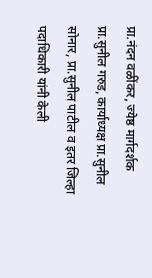प्रा.नंदन वळींकर, ज्येष्ठ मार्गदर्शक प्रा.सुनील गरुड, कार्याध्यक्ष प्रा.सुनील सोनार, प्रा.सुनील पाटील व इतर जिल्हा पदाधिकारी यांनी केली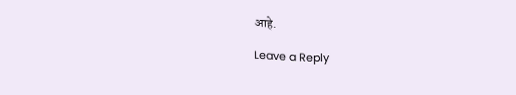आहे.

Leave a Reply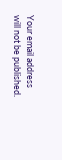Your email address will not be published.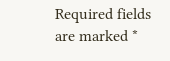Required fields are marked *